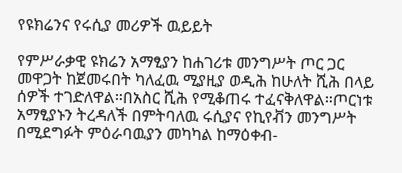የዩክሬንና የሩሲያ መሪዎች ዉይይት

የምሥራቃዊ ዩክሬን አማፂያን ከሐገሪቱ መንግሥት ጦር ጋር መዋጋት ከጀመሩበት ካለፈዉ ሚያዚያ ወዲሕ ከሁለት ሺሕ በላይ ሰዎች ተገድለዋል።በአስር ሺሕ የሚቆጠሩ ተፈናቅለዋል።ጦርነቱ አማፂያኑን ትረዳለች በምትባለዉ ሩሲያና የኪየቭን መንግሥት በሚደግፉት ምዕራባዉያን መካካል ከማዕቀብ-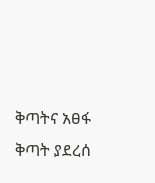ቅጣትና አፀፋ ቅጣት ያደረሰ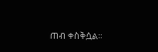ጠብ ቀስቅሷል።